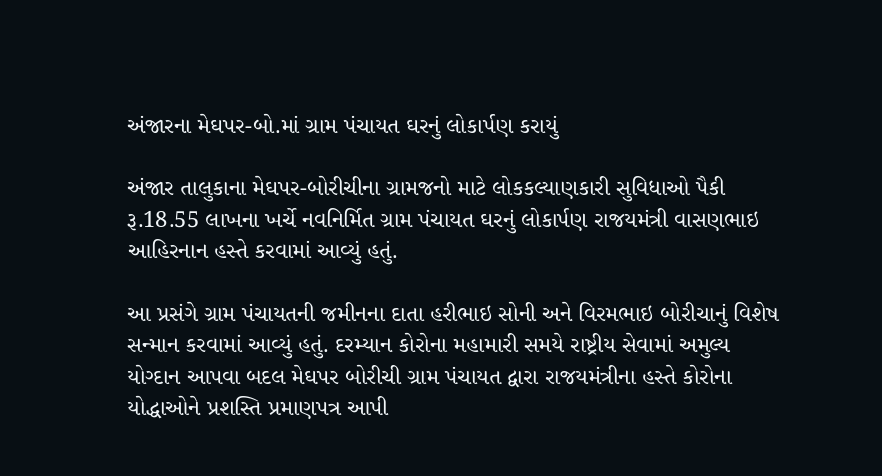અંજારના મેઘપર-બો.માં ગ્રામ પંચાયત ઘરનું લોકાર્પણ કરાયું

અંજાર તાલુકાના મેઘપર-બોરીચીના ગ્રામજનો માટે લોકકલ્યાણકારી સુવિધાઓ પૈકી રૂ.18.55 લાખના ખર્ચે નવનિર્મિત ગ્રામ પંચાયત ઘરનું લોકાર્પણ રાજયમંત્રી વાસણભાઇ આહિરનાન હસ્તે કરવામાં આવ્યું હતું.

આ પ્રસંગે ગ્રામ પંચાયતની જમીનના દાતા હરીભાઇ સોની અને વિરમભાઇ બોરીચાનું વિશેષ સન્માન કરવામાં આવ્યું હતું. દરમ્યાન કોરોના મહામારી સમયે રાષ્ટ્રીય સેવામાં અમુલ્ય યોગ્દાન આપવા બદલ મેઘપર બોરીચી ગ્રામ પંચાયત દ્વારા રાજયમંત્રીના હસ્તે કોરોના યોદ્ધાઓને પ્રશસ્તિ પ્રમાણપત્ર આપી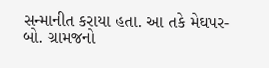સન્માનીત કરાયા હતા. આ તકે મેઘપર-બો. ગ્રામજનો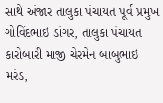સાથે અંજાર તાલુકા પંચાયત પૂર્વ પ્રમુખ ગોવિંદભાઇ ડાંગર, તાલુકા પંચાયત કારોબારી માજી ચેરમેન બાબુભાઇ મરંડ,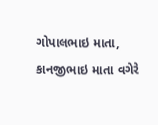ગોપાલભાઇ માતા, કાનજીભાઇ માતા વગેરે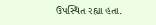ઉપસ્થિત રહ્યા હતા.